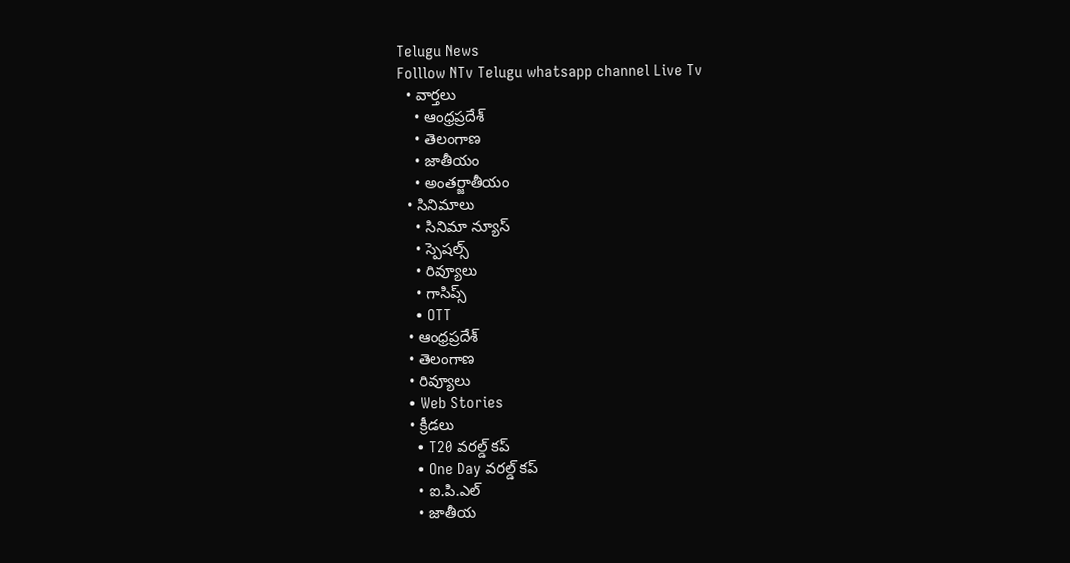Telugu News
Folllow NTv Telugu whatsapp channel Live Tv
  • వార్తలు
    • ఆంధ్రప్రదేశ్
    • తెలంగాణ
    • జాతీయం
    • అంతర్జాతీయం
  • సినిమాలు
    • సినిమా న్యూస్
    • స్పెషల్స్
    • రివ్యూలు
    • గాసిప్స్
    • OTT
  • ఆంధ్రప్రదేశ్
  • తెలంగాణ
  • రివ్యూలు
  • Web Stories
  • క్రీడలు
    • T20 వరల్డ్ కప్
    • One Day వరల్డ్ కప్
    • ఐ.పి.ఎల్
    • జాతీయ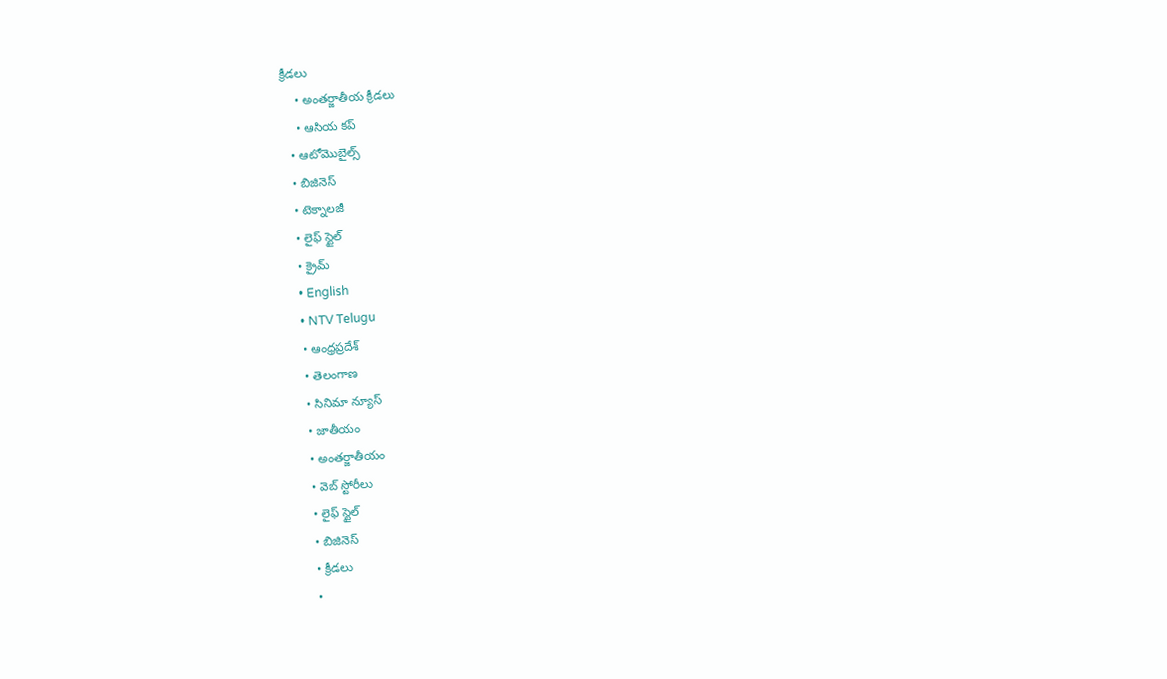క్రీడలు
    • అంతర్జాతీయ క్రీడలు
    • ఆసియ కప్
  • ఆటోమొబైల్స్
  • బిజినెస్‌
  • టెక్నాలజీ
  • లైఫ్ స్టైల్
  • క్రైమ్
  • English
  • NTV Telugu
  • ఆంధ్రప్రదేశ్
  • తెలంగాణ
  • సినిమా న్యూస్
  • జాతీయం
  • అంతర్జాతీయం
  • వెబ్ స్టోరీలు
  • లైఫ్ స్టైల్
  • బిజినెస్‌
  • క్రీడలు
  •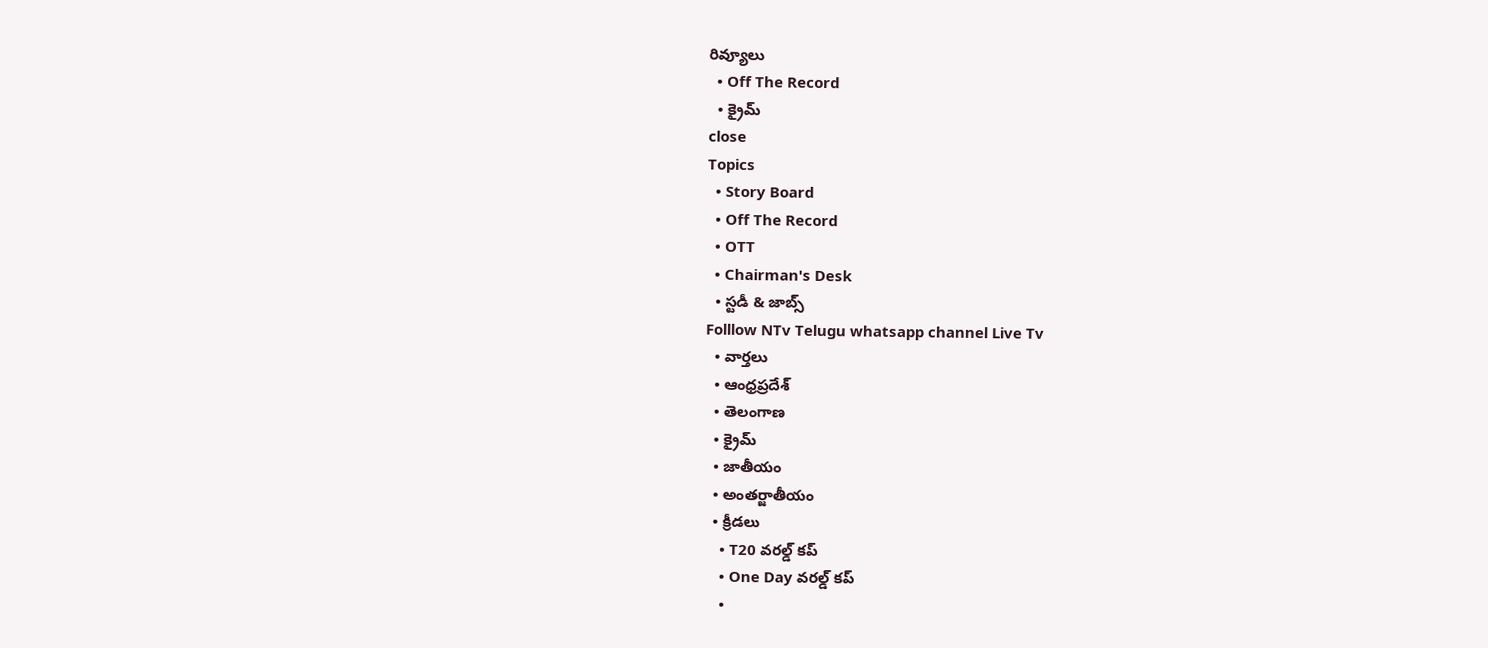రివ్యూలు
  • Off The Record
  • క్రైమ్
close
Topics
  • Story Board
  • Off The Record
  • OTT
  • Chairman's Desk
  • స్టడీ & జాబ్స్
Folllow NTv Telugu whatsapp channel Live Tv
  • వార్తలు
  • ఆంధ్రప్రదేశ్
  • తెలంగాణ
  • క్రైమ్
  • జాతీయం
  • అంతర్జాతీయం
  • క్రీడలు
    • T20 వరల్డ్ కప్
    • One Day వరల్డ్ కప్
    •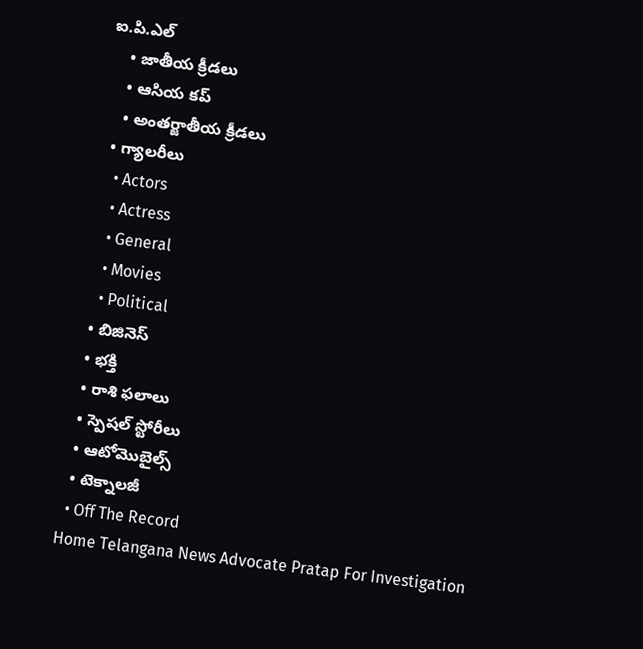ఐ.పి.ఎల్
    • జాతీయ క్రీడలు
    • ఆసియ కప్
    • అంతర్జాతీయ క్రీడలు
  • గ్యాలరీలు
    • Actors
    • Actress
    • General
    • Movies
    • Political
  • బిజినెస్‌
  • భక్తి
  • రాశి ఫలాలు
  • స్పెషల్‌ స్టోరీలు
  • ఆటోమొబైల్స్
  • టెక్నాలజీ
  • Off The Record
Home Telangana News Advocate Pratap For Investigation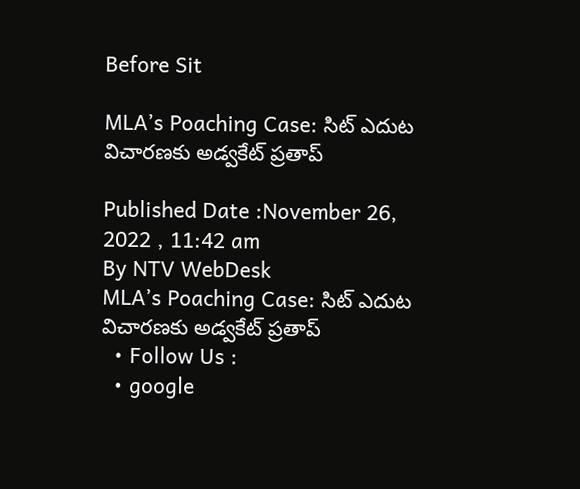Before Sit

MLA’s Poaching Case: సిట్ ఎదుట విచారణకు అడ్వకేట్ ప్రతాప్

Published Date :November 26, 2022 , 11:42 am
By NTV WebDesk
MLA’s Poaching Case: సిట్ ఎదుట విచారణకు అడ్వకేట్ ప్రతాప్
  • Follow Us :
  • google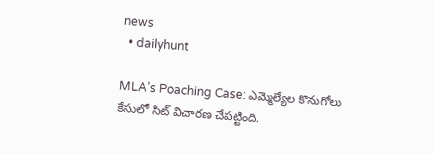news
  • dailyhunt

MLA’s Poaching Case: ఎమ్మెల్యేల‌ కొనుగోలు కేసులో సిట్ విచారణ చేపట్టింది.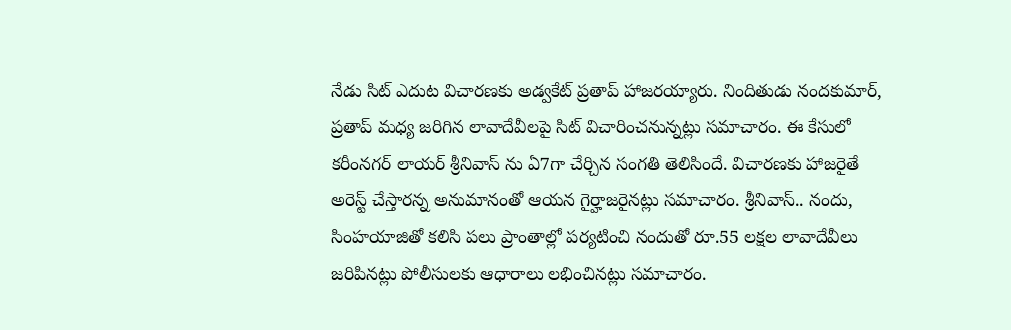నేడు సిట్ ఎదుట విచారణకు అడ్వకేట్ ప్రతాప్ హాజరయ్యారు. నిందితుడు నందకుమార్, ప్రతాప్ మధ్య జరిగిన లావాదేవీలపై సిట్ విచారించనున్నట్లు సమాచారం. ఈ కేసులో కరీంనగర్ లాయర్ శ్రీనివాస్ ను ఏ7గా చేర్చిన సంగతి తెలిసిందే. విచారణకు హాజరైతే అరెస్ట్ చేస్తారన్న అనుమానంతో ఆయన గైర్హాజరైనట్లు సమాచారం. శ్రీనివాస్.. నందు, సింహయాజితో కలిసి పలు ప్రాంతాల్లో పర్యటించి నందుతో రూ.55 లక్షల లావాదేవీలు జరిపినట్లు పోలీసులకు ఆధారాలు లభించినట్లు సమాచారం.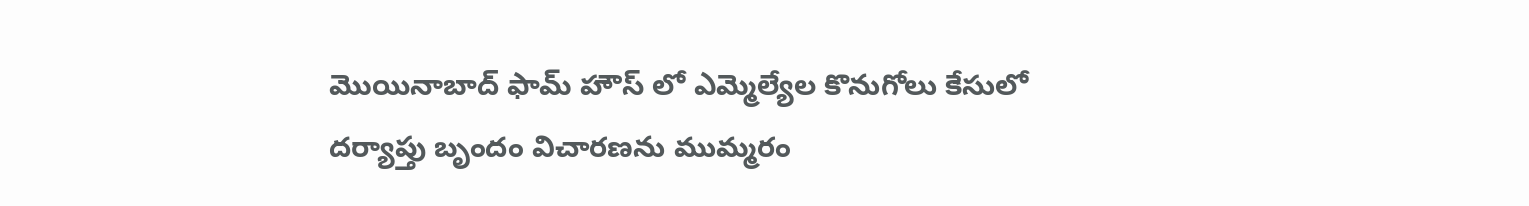మొయినాబాద్ ఫామ్ హౌస్ లో ఎమ్మెల్యేల కొనుగోలు కేసులో దర్యాప్తు బృందం విచారణను ముమ్మరం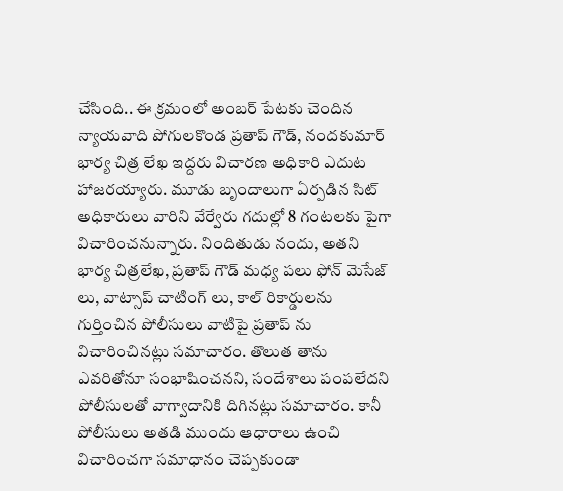చేసింది.. ఈ క్రమంలో అంబర్ పేటకు చెందిన న్యాయవాది పోగులకొండ ప్రతాప్ గౌడ్, నందకుమార్ భార్య చిత్ర లేఖ ఇద్దరు విచారణ అధికారి ఎదుట హాజరయ్యారు. మూడు బృందాలుగా ఏర్పడిన సిట్ అధికారులు వారిని వేర్వేరు గదుల్లో 8 గంటలకు పైగా విచారించనున్నారు. నిందితుడు నందు, అతని భార్య చిత్రలేఖ, ప్రతాప్ గౌడ్ మధ్య పలు ఫోన్ మెసేజ్ లు, వాట్సాప్ చాటింగ్ లు, కాల్ రికార్డులను గుర్తించిన పోలీసులు వాటిపై ప్రతాప్ ను విచారించినట్లు సమాచారం. తొలుత తాను ఎవరితోనూ సంభాషించనని, సందేశాలు పంపలేదని పోలీసులతో వాగ్వాదానికి దిగినట్లు సమాచారం. కానీ పోలీసులు అతడి ముందు ఆధారాలు ఉంచి విచారించగా సమాధానం చెప్పకుండా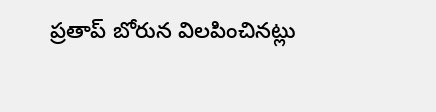ప్రతాప్ బోరున విలపించినట్లు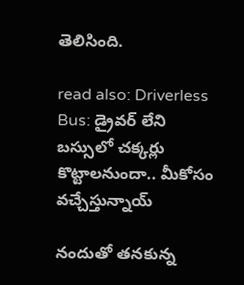తెలిసింది.

read also: Driverless Bus: డ్రైవర్ లేని బస్సులో చక్కర్లు కొట్టాలనుందా.. మీకోసం వచ్చేస్తున్నాయ్

నందుతో తనకున్న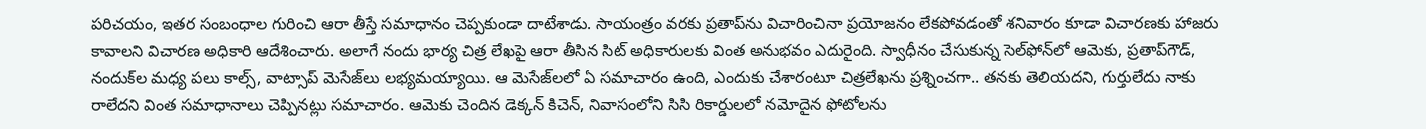పరిచయం, ఇతర సంబంధాల గురించి ఆరా తీస్తే సమాధానం చెప్పకుండా దాటేశాడు. సాయంత్రం వరకు ప్రతాప్‌ను విచారించినా ప్రయోజనం లేకపోవడంతో శనివారం కూడా విచారణకు హాజరు కావాలని విచారణ అధికారి ఆదేశించారు. అలాగే నందు భార్య చిత్ర లేఖపై ఆరా తీసిన సిట్ అధికారులకు వింత అనుభవం ఎదురైంది. స్వాధీనం చేసుకున్న సెల్‌ఫోన్‌లో ఆమెకు, ప్రతాప్‌గౌడ్‌, నందుక్‌ల మధ్య పలు కాల్స్‌, వాట్సాప్‌ మెసేజ్‌లు లభ్యమయ్యాయి. ఆ మెసేజ్‌లలో ఏ సమాచారం ఉంది, ఎందుకు చేశారంటూ చిత్రలేఖను ప్రశ్నించగా.. తనకు తెలియదని, గుర్తులేదు నాకు రాలేదని వింత సమాధానాలు చెప్పినట్లు సమాచారం. ఆమెకు చెందిన డెక్కన్ కిచెన్, నివాసంలోని సిసి రికార్డులలో నమోదైన ఫోటోలను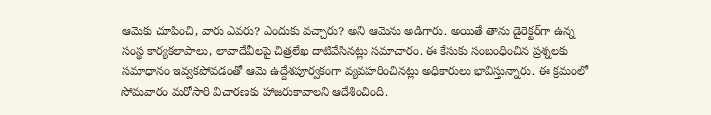ఆమెకు చూపించి, వారు ఎవరు? ఎందుకు వచ్చారు? అని ఆమెను అడిగారు. అయితే తాను డైరెక్టర్‌గా ఉన్న సంస్థ కార్యకలాపాలు, లావాదేవీలపై చిత్రలేఖ దాటివేసినట్లు సమాచారం. ఈ కేసుకు సంబంధించిన ప్రశ్నలకు సమాధానం ఇవ్వకపోవడంతో ఆమె ఉద్దేశపూర్వకంగా వ్యవహరించినట్లు అధికారులు భావిస్తున్నారు. ఈ క్రమంలో సోమవారం మరోసారి విచారణకు హాజరుకావాలని ఆదేశించింది.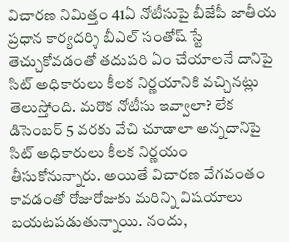విచారణ నిమిత్తం 41ఏ నోటీసుపై బీజేపీ జాతీయ ప్రధాన కార్యదర్శి బీఎల్ సంతోష్ స్టే తెచ్చుకోవడంతో తదుపరి ఏం చేయాలనే దానిపై సిట్ అధికారులు కీలక నిర్ణయానికి వచ్చినట్లు తెలుస్తోంది. మరొక నోటీసు ఇవ్వాలా? లేక డిసెంబర్ 5 వరకు వేచి చూడాలా అన్నదానిపై సిట్ అధికారులు కీలక నిర్ణయం తీసుకోనున్నారు. అయితే విచారణ వేగవంతం కావడంతో రోజురోజుకు మరిన్ని విషయాలు బయటపడుతున్నాయి. నందు,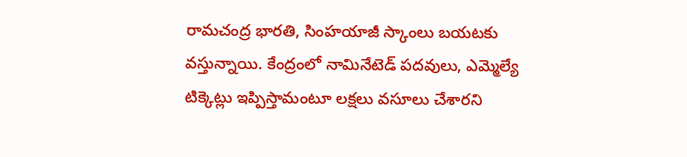రామచంద్ర భారతి, సింహయాజీ స్కాంలు బయటకు వస్తున్నాయి. కేంద్రంలో నామినేటెడ్ పదవులు, ఎమ్మెల్యే టిక్కెట్లు ఇప్పిస్తామంటూ లక్షలు వసూలు చేశారని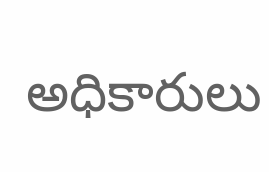అధికారులు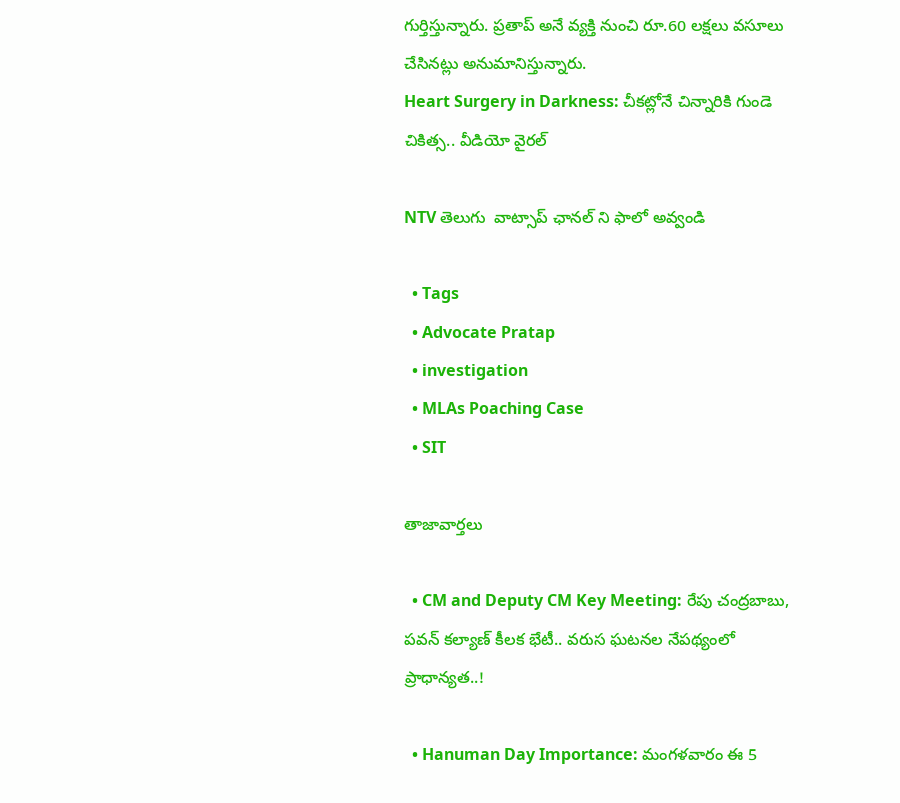గుర్తిస్తున్నారు. ప్రతాప్ అనే వ్యక్తి నుంచి రూ.60 లక్షలు వసూలు చేసినట్లు అనుమానిస్తున్నారు.
Heart Surgery in Darkness: చీకట్లోనే చిన్నారికి గుండె చికిత్స.. వీడియో వైరల్

NTV తెలుగు  వాట్సాప్ ఛానల్ ని ఫాలో అవ్వండి

  • Tags
  • Advocate Pratap
  • investigation
  • MLAs Poaching Case
  • SIT

తాజావార్తలు

  • CM and Deputy CM Key Meeting: రేపు చంద్రబాబు, పవన్ కల్యాణ్ కీలక భేటీ.. వరుస ఘటనల నేపథ్యంలో ప్రాధాన్యత..!

  • Hanuman Day Importance: మంగళవారం ఈ 5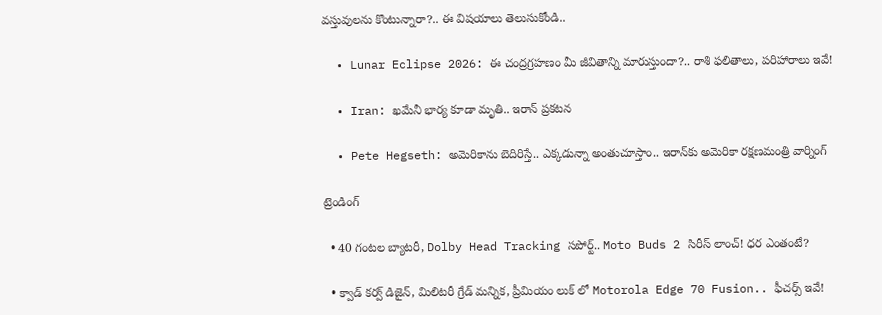వస్తువులను కొంటున్నారా?.. ఈ విషయాలు తెలుసుకోండి..

  • Lunar Eclipse 2026: ఈ చంద్రగ్రహణం మీ జీవితాన్ని మారుస్తుందా?.. రాశి ఫలితాలు, పరిహారాలు ఇవే!

  • Iran: ఖమేనీ భార్య కూడా మృతి.. ఇరాన్ ప్రకటన

  • Pete Hegseth: అమెరికాను బెదిరిస్తే.. ఎక్కడున్నా అంతుచూస్తాం.. ఇరాన్‌కు అమెరికా రక్షణమంత్రి వార్నింగ్

ట్రెండింగ్‌

  • 40 గంటల బ్యాటరీ, Dolby Head Tracking సపోర్ట్.. Moto Buds 2 సిరీస్ లాంచ్! ధర ఎంతంటే?

  • క్వాడ్ కర్వ్ డిజైన్, మిలిటరీ గ్రేడ్ మన్నిక, ప్రీమియం లుక్ లో Motorola Edge 70 Fusion.. ఫీచర్స్ ఇవే!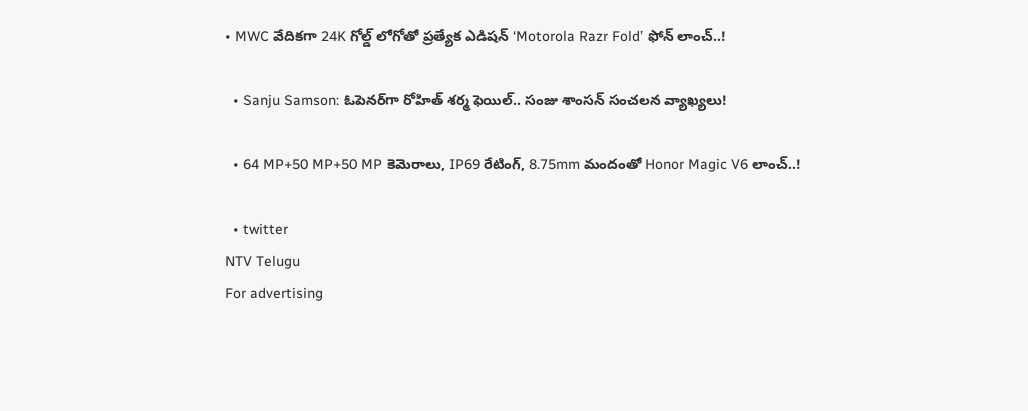• MWC వేదికగా 24K గోల్డ్ లోగోతో ప్రత్యేక ఎడిషన్ ‘Motorola Razr Fold’ ఫోన్ లాంచ్..!

  • Sanju Samson: ఓపెనర్‌గా రోహిత్ శర్మ ఫెయిల్.. సంజు శాంసన్ సంచలన వ్యాఖ్యలు!

  • 64 MP+50 MP+50 MP కెమెరాలు, IP69 రేటింగ్, 8.75mm మందంతో Honor Magic V6 లాంచ్..!

  • twitter
NTV Telugu
For advertising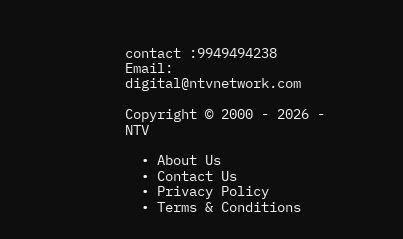contact :9949494238
Email: digital@ntvnetwork.com

Copyright © 2000 - 2026 - NTV

  • About Us
  • Contact Us
  • Privacy Policy
  • Terms & Conditions